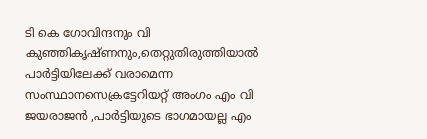ടി കെ ഗോവിന്ദനും വി കുഞ്ഞികൃഷ്ണനും,തെറ്റുതിരുത്തിയാല്‍ പാര്‍ട്ടിയിലേക്ക് വരാമെന്ന സംസ്ഥാനസെക്രട്ടേറിയറ്റ് അംഗം എം വി ജയരാജൻ ,പാര്‍ട്ടിയുടെ ഭാഗമായല്ല എം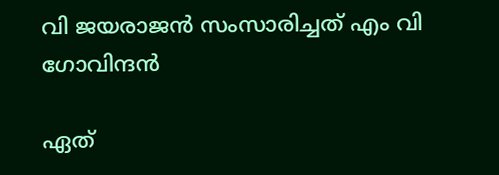വി ജയരാജന്‍ സംസാരിച്ചത് എം വി ഗോവിന്ദന്‍

ഏത്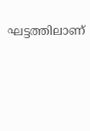ഘട്ടത്തിലാണ്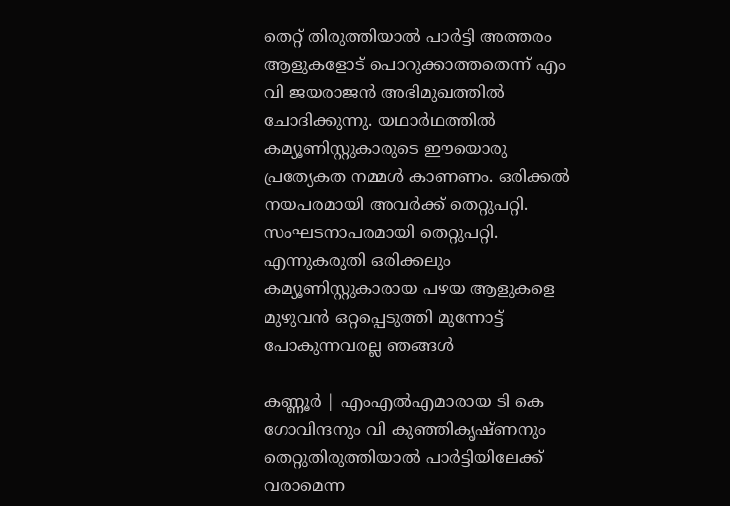തെറ്റ് തിരുത്തിയാല്‍ പാര്‍ട്ടി അത്തരം ആളുകളോട് പൊറുക്കാത്തതെന്ന് എം വി ജയരാജന്‍ അഭിമുഖത്തില്‍ ചോദിക്കുന്നു. യഥാര്‍ഥത്തില്‍ കമ്യൂണിസ്റ്റുകാരുടെ ഈയൊരു പ്രത്യേകത നമ്മള്‍ കാണണം. ഒരിക്കല്‍ നയപരമായി അവര്‍ക്ക് തെറ്റുപറ്റി. സംഘടനാപരമായി തെറ്റുപറ്റി. എന്നുകരുതി ഒരിക്കലും കമ്യൂണിസ്റ്റുകാരായ പഴയ ആളുകളെ മുഴുവന്‍ ഒറ്റപ്പെടുത്തി മുന്നോട്ട് പോകുന്നവരല്ല ഞങ്ങള്‍

കണ്ണൂർ | എംഎല്‍എമാരായ ടി കെ ഗോവിന്ദനും വി കുഞ്ഞികൃഷ്ണനും തെറ്റുതിരുത്തിയാല്‍ പാര്‍ട്ടിയിലേക്ക് വരാമെന്ന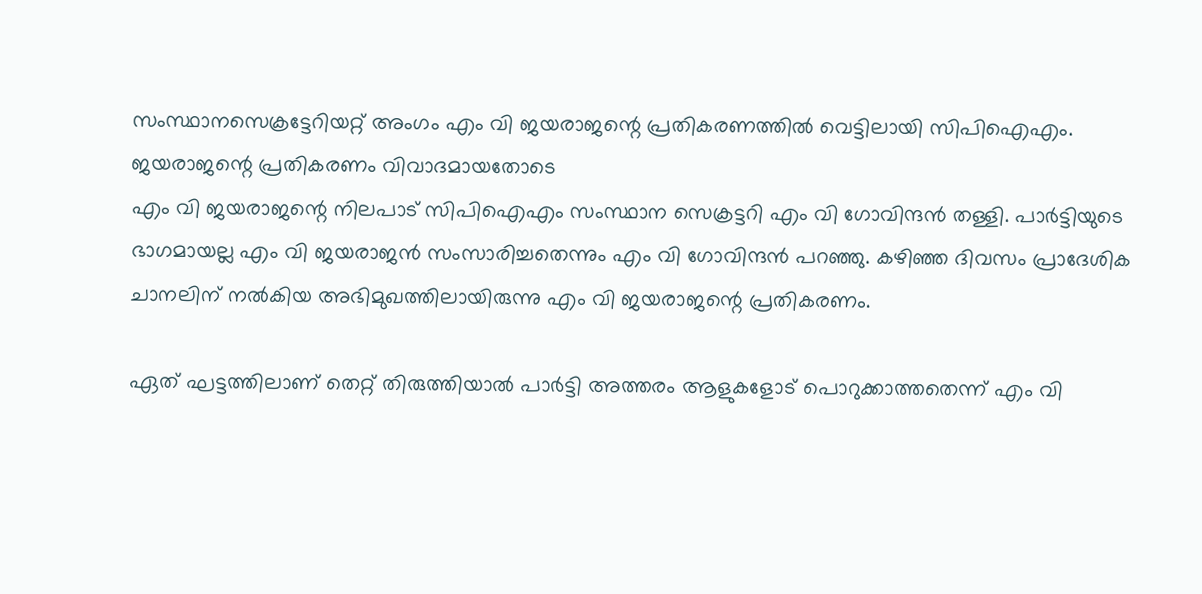സംസ്ഥാനസെക്രട്ടേറിയറ്റ് അംഗം എം വി ജയരാജന്റെ പ്രതികരണത്തില്‍ വെട്ടിലായി സിപിഐഎം. ജയരാജന്റെ പ്രതികരണം വിവാദമായതോടെ
എം വി ജയരാജന്റെ നിലപാട് സിപിഐഎം സംസ്ഥാന സെക്രട്ടറി എം വി ഗോവിന്ദന്‍ തള്ളി. പാര്‍ട്ടിയുടെ ഭാഗമായല്ല എം വി ജയരാജന്‍ സംസാരിച്ചതെന്നും എം വി ഗോവിന്ദന്‍ പറഞ്ഞു. കഴിഞ്ഞ ദിവസം പ്രാദേശിക ചാനലിന് നല്‍കിയ അഭിമുഖത്തിലായിരുന്നു എം വി ജയരാജന്റെ പ്രതികരണം.

ഏത് ഘട്ടത്തിലാണ് തെറ്റ് തിരുത്തിയാല്‍ പാര്‍ട്ടി അത്തരം ആളുകളോട് പൊറുക്കാത്തതെന്ന് എം വി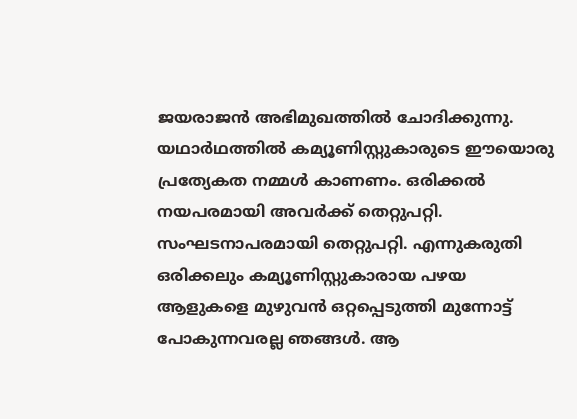ജയരാജന്‍ അഭിമുഖത്തില്‍ ചോദിക്കുന്നു. യഥാര്‍ഥത്തില്‍ കമ്യൂണിസ്റ്റുകാരുടെ ഈയൊരു പ്രത്യേകത നമ്മള്‍ കാണണം. ഒരിക്കല്‍ നയപരമായി അവര്‍ക്ക് തെറ്റുപറ്റി. സംഘടനാപരമായി തെറ്റുപറ്റി. എന്നുകരുതി ഒരിക്കലും കമ്യൂണിസ്റ്റുകാരായ പഴയ ആളുകളെ മുഴുവന്‍ ഒറ്റപ്പെടുത്തി മുന്നോട്ട് പോകുന്നവരല്ല ഞങ്ങള്‍. ആ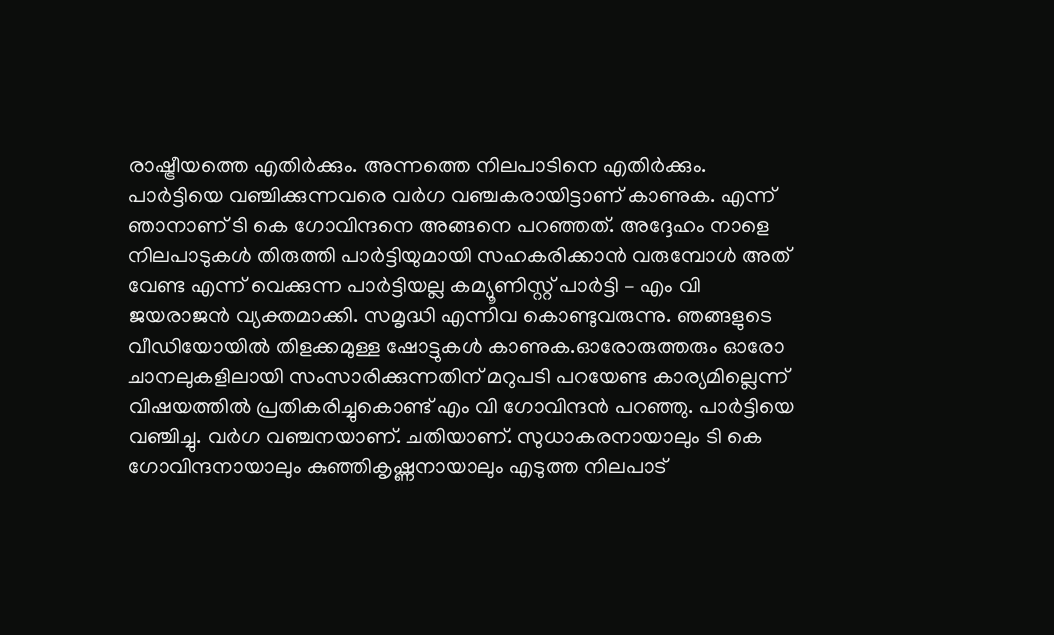രാഷ്ട്രീയത്തെ എതിര്‍ക്കും. അന്നത്തെ നിലപാടിനെ എതിര്‍ക്കും. പാര്‍ട്ടിയെ വഞ്ചിക്കുന്നവരെ വര്‍ഗ വഞ്ചകരായിട്ടാണ് കാണുക. എന്ന് ഞാനാണ് ടി കെ ഗോവിന്ദനെ അങ്ങനെ പറഞ്ഞത്. അദ്ദേഹം നാളെ നിലപാടുകള്‍ തിരുത്തി പാര്‍ട്ടിയുമായി സഹകരിക്കാന്‍ വരുമ്പോള്‍ അത് വേണ്ട എന്ന് വെക്കുന്ന പാര്‍ട്ടിയല്ല കമ്യൂണിസ്റ്റ് പാര്‍ട്ടി – എം വി ജയരാജന്‍ വ്യക്തമാക്കി. സമൃദ്ധി എന്നിവ കൊണ്ടുവരുന്നു. ഞങ്ങളുടെ വീഡിയോയിൽ തിളക്കമുള്ള ഷോട്ടുകൾ കാണുക.ഓരോരുത്തരും ഓരോ ചാനലുകളിലായി സംസാരിക്കുന്നതിന് മറുപടി പറയേണ്ട കാര്യമില്ലെന്ന് വിഷയത്തില്‍ പ്രതികരിച്ചുകൊണ്ട് എം വി ഗോവിന്ദന്‍ പറഞ്ഞു. പാര്‍ട്ടിയെ വഞ്ചിച്ചു. വര്‍ഗ വഞ്ചനയാണ്. ചതിയാണ്. സുധാകരനായാലും ടി കെ ഗോവിന്ദനായാലും കുഞ്ഞികൃഷ്ണനായാലും എടുത്ത നിലപാട്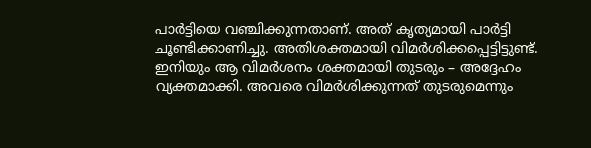പാര്‍ട്ടിയെ വഞ്ചിക്കുന്നതാണ്. അത് കൃത്യമായി പാര്‍ട്ടി ചൂണ്ടിക്കാണിച്ചു. അതിശക്തമായി വിമര്‍ശിക്കപ്പെട്ടിട്ടുണ്ട്. ഇനിയും ആ വിമര്‍ശനം ശക്തമായി തുടരും – അദ്ദേഹം വ്യക്തമാക്കി. അവരെ വിമര്‍ശിക്കുന്നത് തുടരുമെന്നും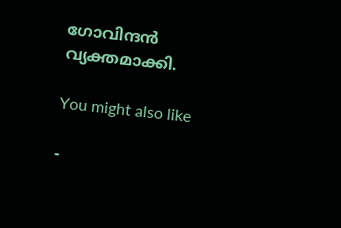ഗോവിന്ദന്‍ വ്യക്തമാക്കി.

You might also like

-